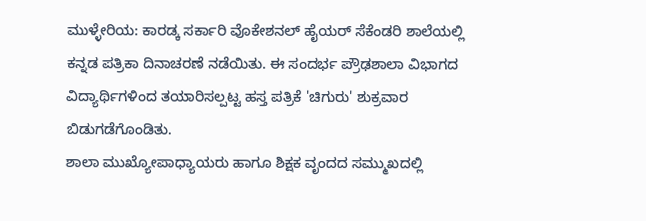ಮುಳ್ಳೇರಿಯ: ಕಾರಡ್ಕ ಸರ್ಕಾರಿ ವೊಕೇಶನಲ್ ಹೈಯರ್ ಸೆಕೆಂಡರಿ ಶಾಲೆಯಲ್ಲಿ ಕನ್ನಡ ಪತ್ರಿಕಾ ದಿನಾಚರಣೆ ನಡೆಯಿತು. ಈ ಸಂದರ್ಭ ಪ್ರೌಢಶಾಲಾ ವಿಭಾಗದ ವಿದ್ಯಾರ್ಥಿಗಳಿಂದ ತಯಾರಿಸಲ್ಪಟ್ಟ ಹಸ್ತ ಪತ್ರಿಕೆ 'ಚಿಗುರು' ಶುಕ್ರವಾರ ಬಿಡುಗಡೆಗೊಂಡಿತು.
ಶಾಲಾ ಮುಖ್ಯೋಪಾಧ್ಯಾಯರು ಹಾಗೂ ಶಿಕ್ಷಕ ವೃಂದದ ಸಮ್ಮುಖದಲ್ಲಿ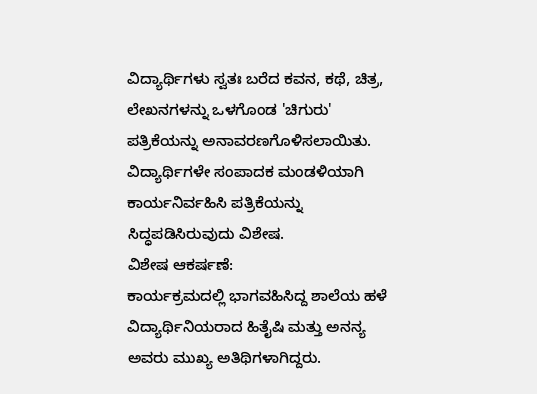ವಿದ್ಯಾರ್ಥಿಗಳು ಸ್ವತಃ ಬರೆದ ಕವನ, ಕಥೆ, ಚಿತ್ರ, ಲೇಖನಗಳನ್ನು ಒಳಗೊಂಡ 'ಚಿಗುರು' ಪತ್ರಿಕೆಯನ್ನು ಅನಾವರಣಗೊಳಿಸಲಾಯಿತು. ವಿದ್ಯಾರ್ಥಿಗಳೇ ಸಂಪಾದಕ ಮಂಡಳಿಯಾಗಿ ಕಾರ್ಯನಿರ್ವಹಿಸಿ ಪತ್ರಿಕೆಯನ್ನು ಸಿದ್ಧಪಡಿಸಿರುವುದು ವಿಶೇಷ.
ವಿಶೇಷ ಆಕರ್ಷಣೆ:
ಕಾರ್ಯಕ್ರಮದಲ್ಲಿ ಭಾಗವಹಿಸಿದ್ದ ಶಾಲೆಯ ಹಳೆ ವಿದ್ಯಾರ್ಥಿನಿಯರಾದ ಹಿತೈಷಿ ಮತ್ತು ಅನನ್ಯ ಅವರು ಮುಖ್ಯ ಅತಿಥಿಗಳಾಗಿದ್ದರು.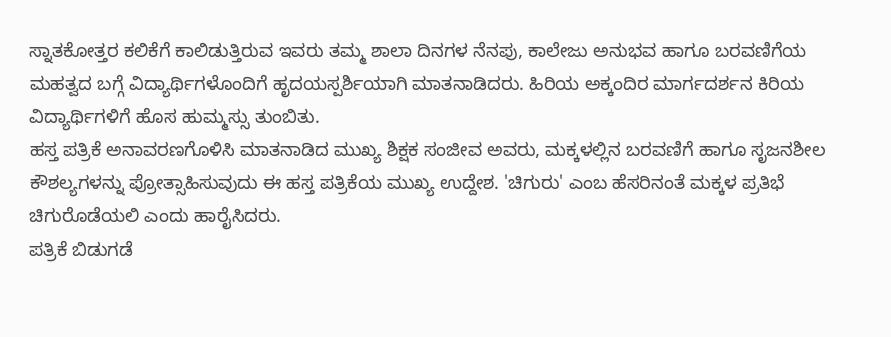ಸ್ನಾತಕೋತ್ತರ ಕಲಿಕೆಗೆ ಕಾಲಿಡುತ್ತಿರುವ ಇವರು ತಮ್ಮ ಶಾಲಾ ದಿನಗಳ ನೆನಪು, ಕಾಲೇಜು ಅನುಭವ ಹಾಗೂ ಬರವಣಿಗೆಯ ಮಹತ್ವದ ಬಗ್ಗೆ ವಿದ್ಯಾರ್ಥಿಗಳೊಂದಿಗೆ ಹೃದಯಸ್ಪರ್ಶಿಯಾಗಿ ಮಾತನಾಡಿದರು. ಹಿರಿಯ ಅಕ್ಕಂದಿರ ಮಾರ್ಗದರ್ಶನ ಕಿರಿಯ ವಿದ್ಯಾರ್ಥಿಗಳಿಗೆ ಹೊಸ ಹುಮ್ಮಸ್ಸು ತುಂಬಿತು.
ಹಸ್ತ ಪತ್ರಿಕೆ ಅನಾವರಣಗೊಳಿಸಿ ಮಾತನಾಡಿದ ಮುಖ್ಯ ಶಿಕ್ಷಕ ಸಂಜೀವ ಅವರು, ಮಕ್ಕಳಲ್ಲಿನ ಬರವಣಿಗೆ ಹಾಗೂ ಸೃಜನಶೀಲ ಕೌಶಲ್ಯಗಳನ್ನು ಪ್ರೋತ್ಸಾಹಿಸುವುದು ಈ ಹಸ್ತ ಪತ್ರಿಕೆಯ ಮುಖ್ಯ ಉದ್ದೇಶ. 'ಚಿಗುರು' ಎಂಬ ಹೆಸರಿನಂತೆ ಮಕ್ಕಳ ಪ್ರತಿಭೆ ಚಿಗುರೊಡೆಯಲಿ ಎಂದು ಹಾರೈಸಿದರು.
ಪತ್ರಿಕೆ ಬಿಡುಗಡೆ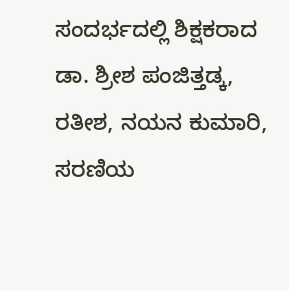ಸಂದರ್ಭದಲ್ಲಿ ಶಿಕ್ಷಕರಾದ ಡಾ. ಶ್ರೀಶ ಪಂಜಿತ್ತಡ್ಕ, ರತೀಶ, ನಯನ ಕುಮಾರಿ, ಸರಣಿಯ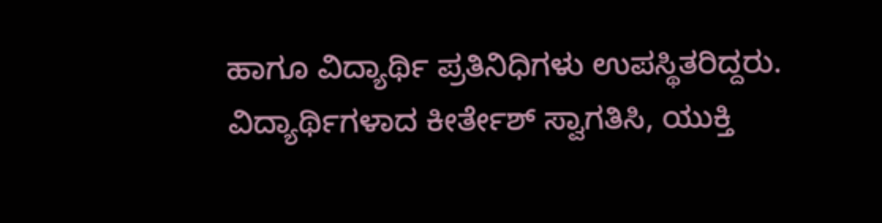ಹಾಗೂ ವಿದ್ಯಾರ್ಥಿ ಪ್ರತಿನಿಧಿಗಳು ಉಪಸ್ಥಿತರಿದ್ದರು. ವಿದ್ಯಾರ್ಥಿಗಳಾದ ಕೀರ್ತೇಶ್ ಸ್ವಾಗತಿಸಿ, ಯುಕ್ತಿ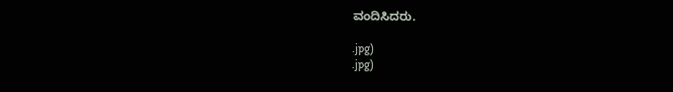ವಂದಿಸಿದರು.

.jpg)
.jpg)